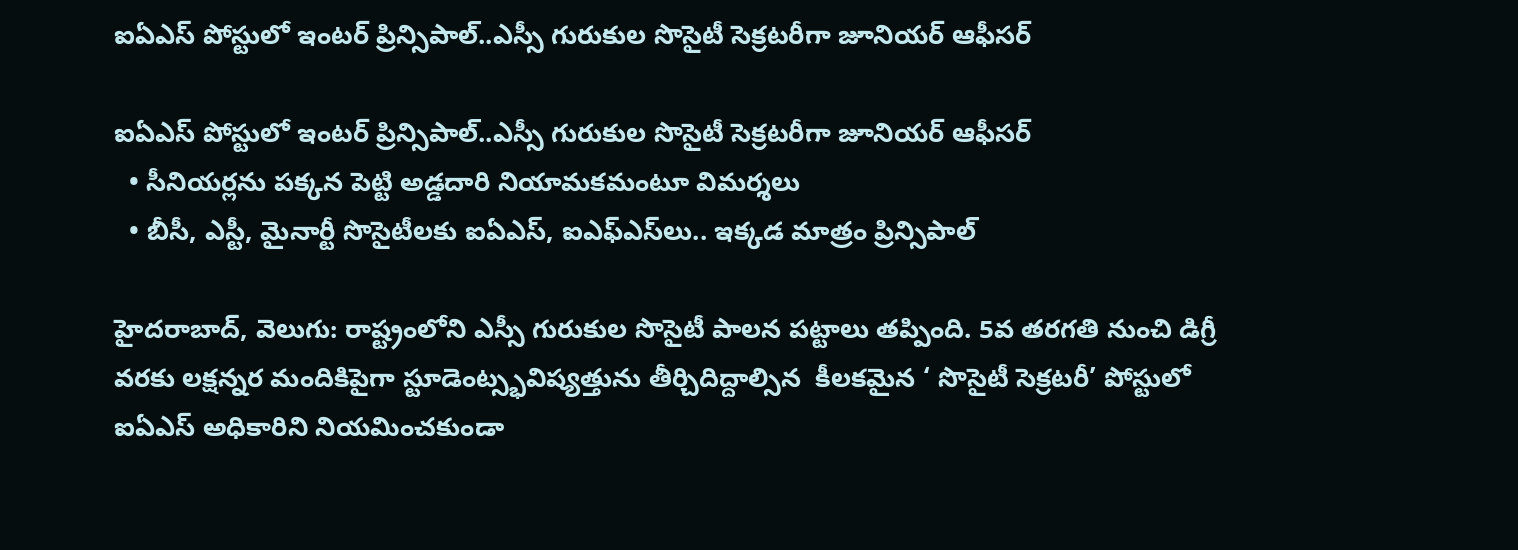ఐఏఎస్ పోస్టులో ఇంటర్ ప్రిన్సిపాల్..ఎస్సీ గురుకుల సొసైటీ సెక్రటరీగా జూనియర్ ఆఫీసర్

ఐఏఎస్ పోస్టులో ఇంటర్ ప్రిన్సిపాల్..ఎస్సీ గురుకుల సొసైటీ సెక్రటరీగా జూనియర్ ఆఫీసర్
  • సీనియర్లను పక్కన పెట్టి అడ్డదారి నియామకమంటూ విమర్శలు
  • బీసీ, ఎస్టీ, మైనార్టీ సొసైటీలకు ఐఏఎస్, ఐఎఫ్‌‌ఎస్‌‌లు.. ఇక్కడ మాత్రం ప్రిన్సిపాల్

హైదరాబాద్, వెలుగు: రాష్ట్రంలోని ఎస్సీ గురుకుల సొసైటీ పాలన పట్టాలు తప్పింది. 5వ తరగతి నుంచి డిగ్రీ వరకు లక్షన్నర మందికిపైగా స్టూడెంట్స్భవిష్యత్తును తీర్చిదిద్దాల్సిన  కీలకమైన ‘ సొసైటీ సెక్రటరీ’ పోస్టులో ఐఏఎస్ అధికారిని నియమించకుండా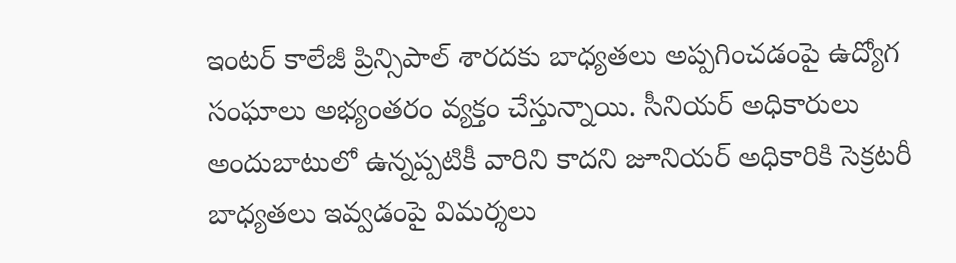ఇంటర్ కాలేజీ ప్రిన్సిపాల్ శారదకు బాధ్యతలు అప్పగించడంపై ఉద్యోగ సంఘాలు అభ్యంతరం వ్యక్తం చేస్తున్నాయి. సీనియర్ అధికారులు అందుబాటులో ఉన్నప్పటికీ వారిని కాదని జూనియర్ అధికారికి సెక్రటరీ బాధ్యతలు ఇవ్వడంపై విమర్శలు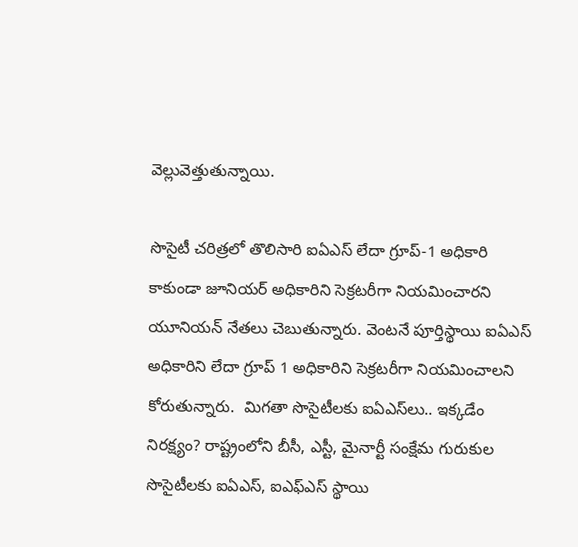వెల్లువెత్తుతున్నాయి.

సొసైటీ చరిత్రలో తొలిసారి ఐఏఎస్ లేదా గ్రూప్-1 అధికారి కాకుండా జూనియర్ అధికారిని సెక్రటరీగా నియమించారని యూనియన్ నేతలు చెబుతున్నారు. వెంటనే పూర్తిస్థాయి ఐఏఎస్ అధికారిని లేదా గ్రూప్ 1 అధికారిని సెక్రటరీగా నియమించాలని కోరుతున్నారు.  మిగతా సొసైటీలకు ఐఏఎస్‌‌లు.. ఇక్కడేం నిరక్ష్యం? రాష్ట్రంలోని బీసీ, ఎస్టీ, మైనార్టీ సంక్షేమ గురుకుల సొసైటీలకు ఐఏఎస్, ఐఎఫ్‌‌ఎస్ స్థాయి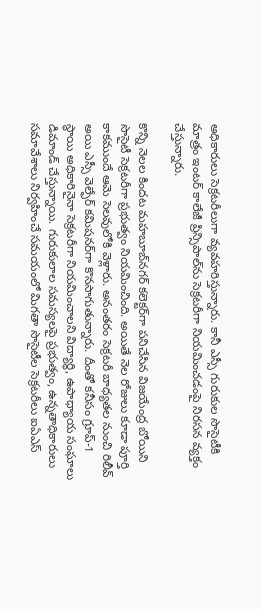అధికారులు సెక్రటరీలుగా వ్యవహరిస్తున్నారు. కానీ ఎస్సీ గురుకుల సొసైటీకి మాత్రం ఇంటర్ కాలేజీ ప్రిన్సిపాల్‌‌ను సెక్రటరీగా నియమించడంపై నిరసన వ్యక్తం చేస్తున్నారు.

కొన్ని నెలల కిందట మహబూబ్‌‌నగర్ కలెక్టర్‌‌గా పనిచేసిన విజయేంద్ర బోయిని సొసైటీ సెక్రటరీగా ప్రభుత్వం నియమించింది. అయితే నెల రోజులు కూడా పూర్తి కాకముందే ఆమె సెలవులోకి వెళ్లారు. అనంతరం సెక్రటరీ బాధ్యతల నుంచి రిలీవ్ అయి ఎస్సీ వెల్ఫేర్ కమిషనర్‌‌గా కొనసాగుతున్నారు. దీంతో కనీసం గ్రూప్-1 స్థాయి అధికారినైనా సెక్రటరీగా నియమించాలని విద్యార్థి, ఉపాధ్యాయ సంఘాలు డిమాండ్ చేస్తున్నాయి. గురుకులాల సమస్యలపై ప్రభుత్వం, ఉన్నతాధికారులు సమావేశాలు నిర్వహించే సమయంలో మిగతా సొసైటీల సెక్రటరీలు ఐఏఎస్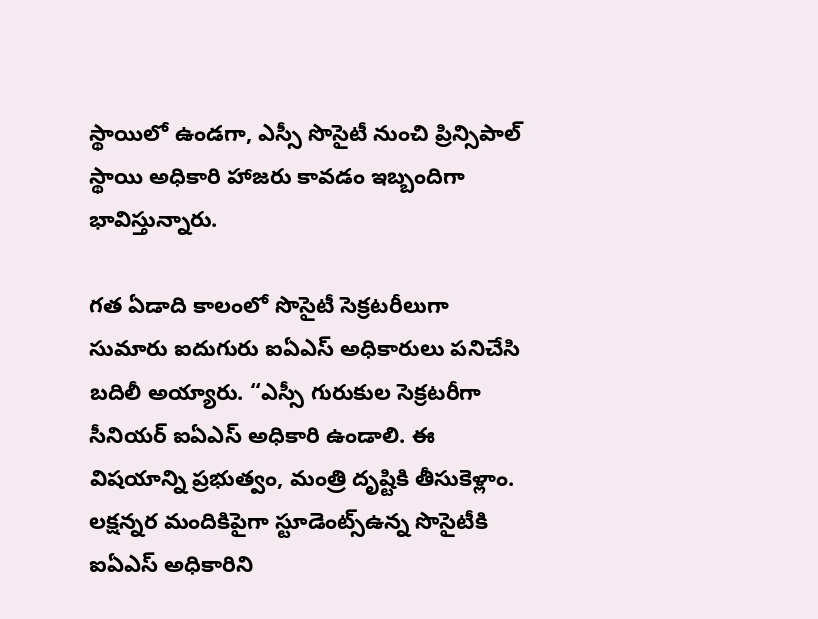స్థాయిలో ఉండగా, ఎస్సీ సొసైటీ నుంచి ప్రిన్సిపాల్ స్థాయి అధికారి హాజరు కావడం ఇబ్బందిగా భావిస్తున్నారు.

గత ఏడాది కాలంలో సొసైటీ సెక్రటరీలుగా సుమారు ఐదుగురు ఐఏఎస్ అధికారులు పనిచేసి బదిలీ అయ్యారు. “ఎస్సీ గురుకుల సెక్రటరీగా సీనియర్ ఐఏఎస్ అధికారి ఉండాలి. ఈ విషయాన్ని ప్రభుత్వం, మంత్రి దృష్టికి తీసుకెళ్లాం. లక్షన్నర మందికిపైగా స్టూడెంట్స్ఉన్న సొసైటీకి ఐఏఎస్ అధికారిని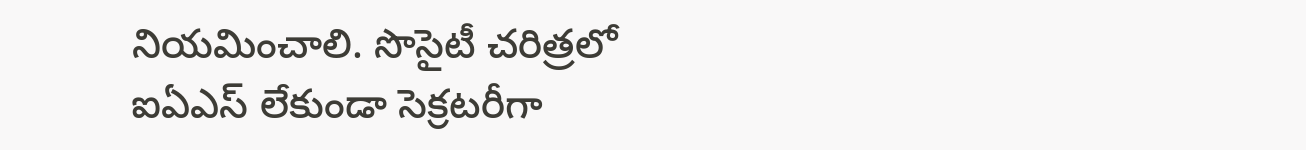నియమించాలి. సొసైటీ చరిత్రలో ఐఏఎస్ లేకుండా సెక్రటరీగా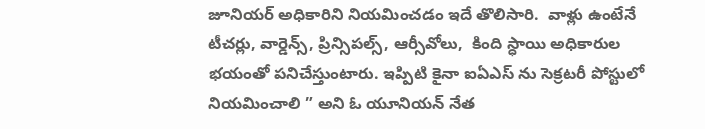జూనియర్ అధికారిని నియమించడం ఇదే తొలిసారి.  వాళ్లు ఉంటేనే టీచర్లు, వార్డెన్స్, ప్రిన్సిపల్స్, ఆర్సీవోలు,  కింది స్ధాయి అధికారుల భయంతో పనిచేస్తుంటారు. ఇప్పిటి కైనా ఐఏఎస్ ను సెక్రటరీ పోస్టులో నియమించాలి ” అని ఓ యూనియన్ నేత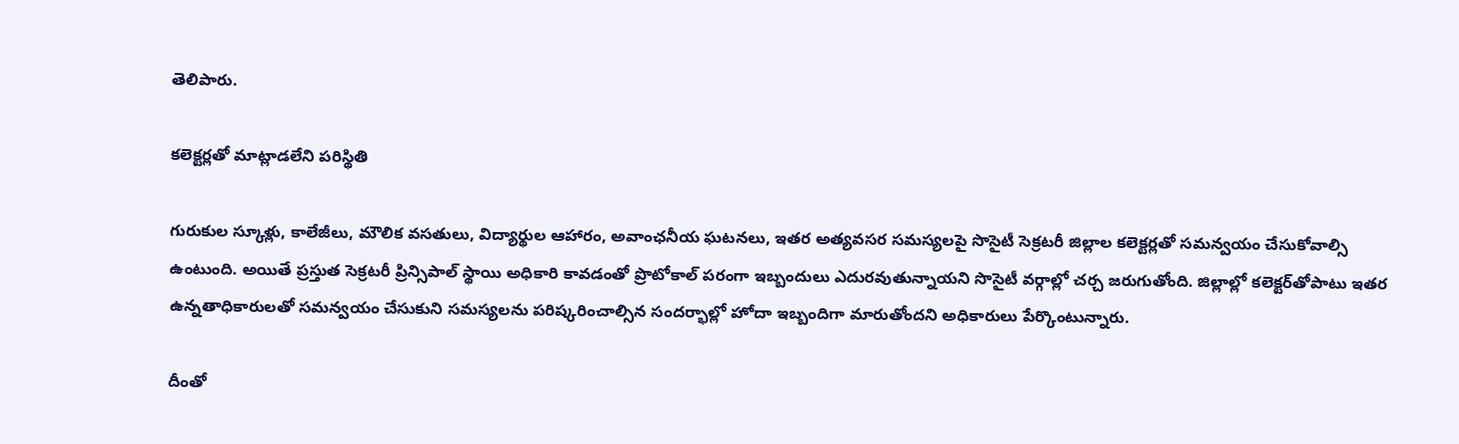తెలిపారు.

కలెక్టర్లతో మాట్లాడలేని పరిస్థితి

గురుకుల స్కూళ్లు, కాలేజీలు, మౌలిక వసతులు, విద్యార్థుల ఆహారం, అవాంఛనీయ ఘటనలు, ఇతర అత్యవసర సమస్యలపై సొసైటీ సెక్రటరీ జిల్లాల కలెక్టర్లతో సమన్వయం చేసుకోవాల్సి ఉంటుంది. అయితే ప్రస్తుత సెక్రటరీ ప్రిన్సిపాల్ స్థాయి అధికారి కావడంతో ప్రొటోకాల్ పరంగా ఇబ్బందులు ఎదురవుతున్నాయని సొసైటీ వర్గాల్లో చర్చ జరుగుతోంది. జిల్లాల్లో కలెక్టర్‌‌తోపాటు ఇతర ఉన్నతాధికారులతో సమన్వయం చేసుకుని సమస్యలను పరిష్కరించాల్సిన సందర్భాల్లో హోదా ఇబ్బందిగా మారుతోందని అధికారులు పేర్కొంటున్నారు.

దీంతో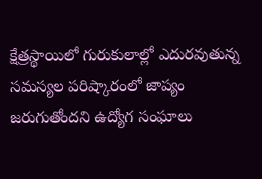క్షేత్రస్థాయిలో గురుకులాల్లో ఎదురవుతున్న సమస్యల పరిష్కారంలో జాప్యం జరుగుతోందని ఉద్యోగ సంఘాలు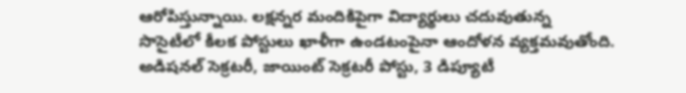ఆరోపిస్తున్నాయి. లక్షన్నర మందికిపైగా విద్యార్థులు చదువుతున్న సొసైటీలో కీలక పోస్టులు ఖాళీగా ఉండటంపైనా ఆందోళన వ్యక్తమవుతోంది.  అడిషనల్ సెక్రటరీ, జాయింట్ సెక్రటరీ పోస్టు, 3 డిప్యూటీ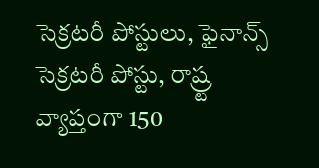సెక్రటరీ పోస్టులు, ఫైనాన్స్ సెక్రటరీ పోస్టు, రాష్ర్ట వ్యాప్తంగా 150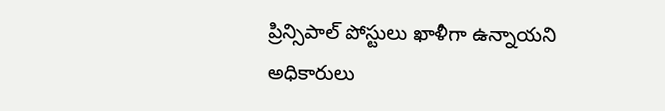ప్రిన్సిపాల్ పోస్టులు ఖాళీగా ఉన్నాయని అధికారులు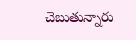చెబుతున్నారు